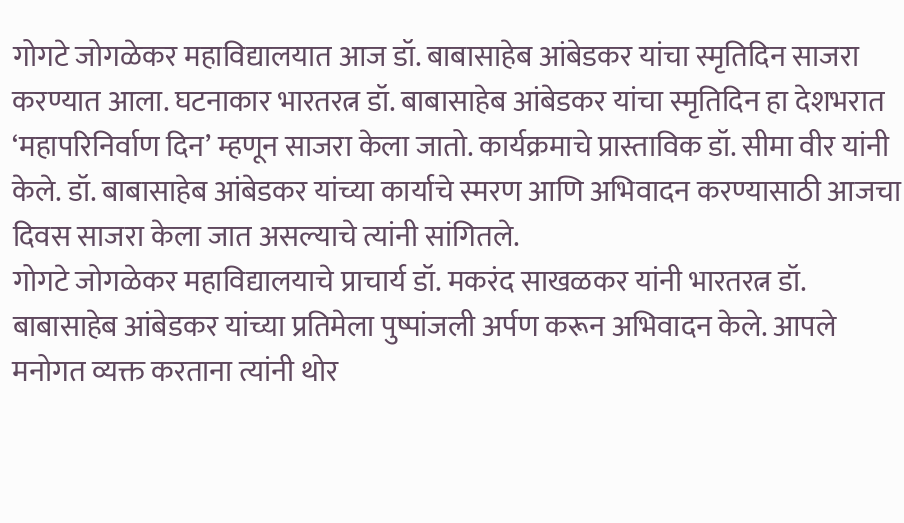गोगटे जोगळेकर महाविद्यालयात आज डॉ. बाबासाहेब आंबेडकर यांचा स्मृतिदिन साजरा करण्यात आला. घटनाकार भारतरत्न डॉ. बाबासाहेब आंबेडकर यांचा स्मृतिदिन हा देशभरात ‘महापरिनिर्वाण दिन’ म्हणून साजरा केला जातो. कार्यक्रमाचे प्रास्ताविक डॉ. सीमा वीर यांनी केले. डॉ. बाबासाहेब आंबेडकर यांच्या कार्याचे स्मरण आणि अभिवादन करण्यासाठी आजचा दिवस साजरा केला जात असल्याचे त्यांनी सांगितले.
गोगटे जोगळेकर महाविद्यालयाचे प्राचार्य डॉ. मकरंद साखळकर यांनी भारतरत्न डॉ. बाबासाहेब आंबेडकर यांच्या प्रतिमेला पुष्पांजली अर्पण करून अभिवादन केले. आपले मनोगत व्यक्त करताना त्यांनी थोर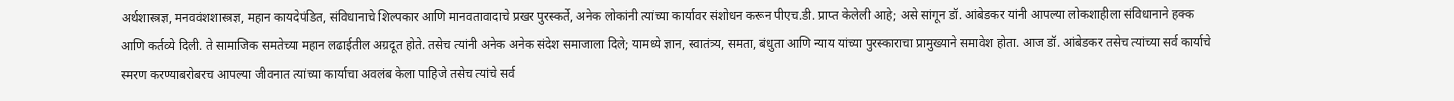अर्थशास्त्रज्ञ, मनववंशशास्त्रज्ञ, महान कायदेपंडित, संविधानाचे शिल्पकार आणि मानवतावादाचे प्रखर पुरस्कर्ते, अनेक लोकांनी त्यांच्या कार्यावर संशोधन करून पीएच.डी. प्राप्त केलेली आहे; असे सांगून डॉ. आंबेडकर यांनी आपल्या लोकशाहीला संविधानाने हक्क आणि कर्तव्ये दिली. ते सामाजिक समतेच्या महान लढाईतील अग्रदूत होते. तसेच त्यांनी अनेक अनेक संदेश समाजाला दिले; यामध्ये ज्ञान, स्वातंत्र्य, समता, बंधुता आणि न्याय यांच्या पुरस्काराचा प्रामुख्याने समावेश होता. आज डॉ. आंबेडकर तसेच त्यांच्या सर्व कार्याचे स्मरण करण्याबरोबरच आपल्या जीवनात त्यांच्या कार्याचा अवलंब केला पाहिजे तसेच त्यांचे सर्व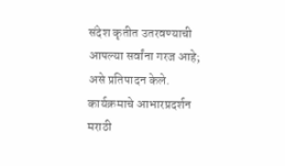संदेश कृतीत उतरवण्याची आपल्या सर्वांना गरज आहे; असे प्रतिपादन केले.
कार्यक्रमाचे आभारप्रदर्शन मराठी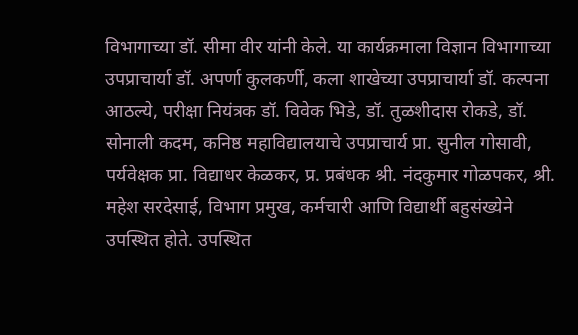विभागाच्या डॉ. सीमा वीर यांनी केले. या कार्यक्रमाला विज्ञान विभागाच्या उपप्राचार्या डॉ. अपर्णा कुलकर्णी, कला शाखेच्या उपप्राचार्या डॉ. कल्पना आठल्ये, परीक्षा नियंत्रक डॉ. विवेक भिडे, डॉ. तुळशीदास रोकडे, डॉ. सोनाली कदम, कनिष्ठ महाविद्यालयाचे उपप्राचार्य प्रा. सुनील गोसावी, पर्यवेक्षक प्रा. विद्याधर केळकर, प्र. प्रबंधक श्री. नंदकुमार गोळपकर, श्री. महेश सरदेसाई, विभाग प्रमुख, कर्मचारी आणि विद्यार्थी बहुसंख्येने उपस्थित होते. उपस्थित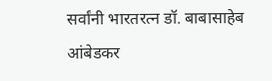सर्वांनी भारतरत्न डॉ. बाबासाहेब आंबेडकर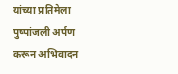यांच्या प्रतिमेला पुष्पांजली अर्पण करून अभिवादन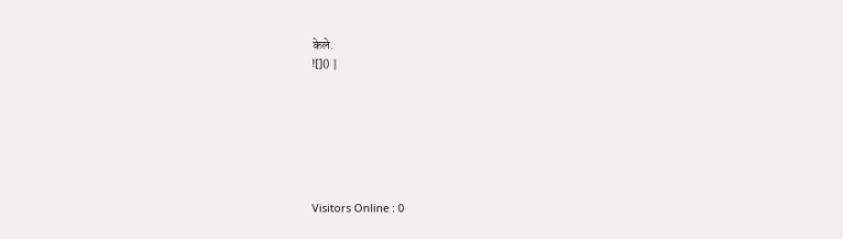केले.
![]() |







Visitors Online : 0